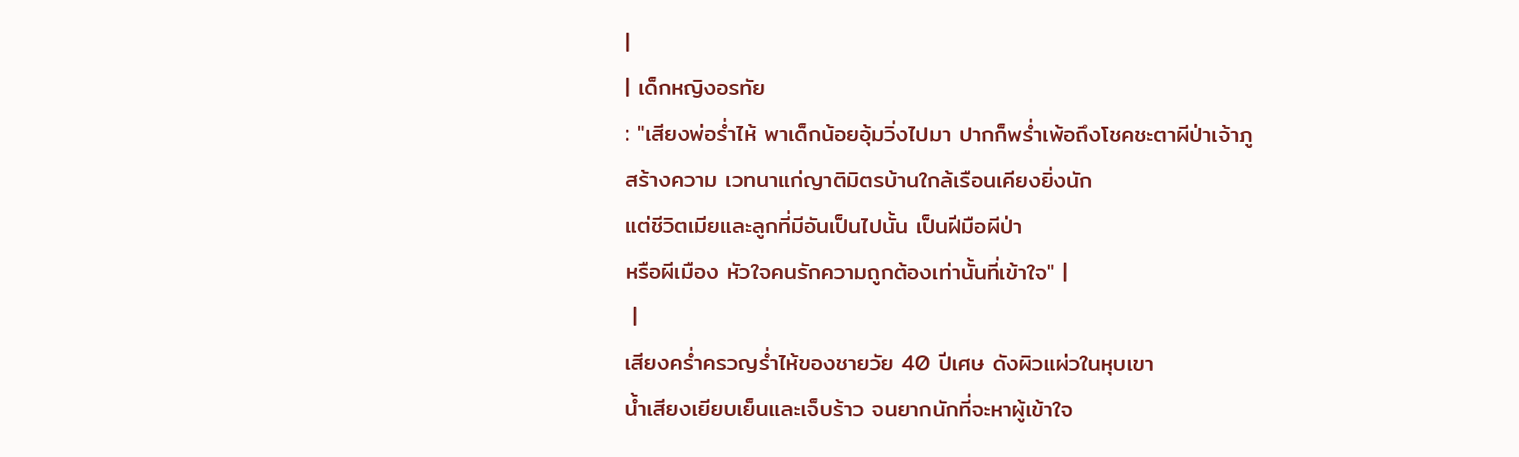|
| เด็กหญิงอรทัย
: "เสียงพ่อร่ำไห้ พาเด็กน้อยอุ้มวิ่งไปมา ปากก็พร่ำเพ้อถึงโชคชะตาผีป่าเจ้าภู
สร้างความ เวทนาแก่ญาติมิตรบ้านใกล้เรือนเคียงยิ่งนัก
แต่ชีวิตเมียและลูกที่มีอันเป็นไปนั้น เป็นฝีมือผีป่า
หรือผีเมือง หัวใจคนรักความถูกต้องเท่านั้นที่เข้าใจ" |
 |
เสียงคร่ำครวญร่ำไห้ของชายวัย 40 ปีเศษ ดังผิวแผ่วในหุบเขา
น้ำเสียงเยียบเย็นและเจ็บร้าว จนยากนักที่จะหาผู้เข้าใจ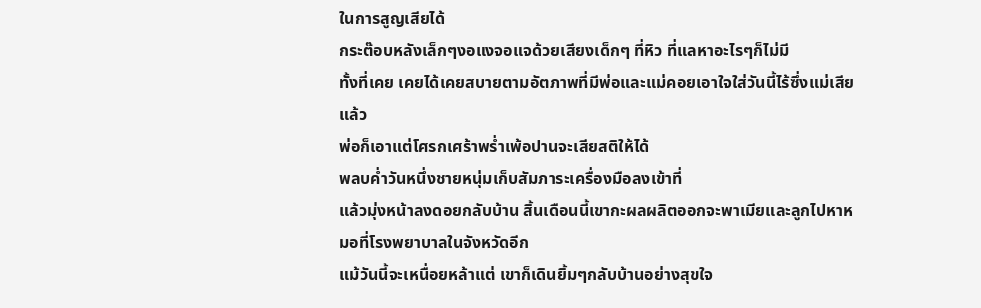ในการสูญเสียได้
กระต๊อบหลังเล็กๆงอแงจอแจด้วยเสียงเด็กๆ ที่หิว ที่แลหาอะไรๆก็ไม่มี
ทั้งที่เคย เคยได้เคยสบายตามอัตภาพที่มีพ่อและแม่คอยเอาใจใส่วันนี้ไร้ซึ่งแม่เสียแล้ว
พ่อก็เอาแต่โศรกเศร้าพร่ำเพ้อปานจะเสียสติให้ได้
พลบค่ำวันหนึ่งชายหนุ่มเก็บสัมภาระเครื่องมือลงเข้าที่
แล้วมุ่งหน้าลงดอยกลับบ้าน สิ้นเดือนนี้เขากะผลผลิตออกจะพาเมียและลูกไปหาหมอที่โรงพยาบาลในจังหวัดอีก
แม้วันนี้จะเหนื่อยหล้าแต่ เขาก็เดินยิ้มๆกลับบ้านอย่างสุขใจ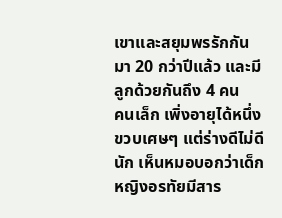เขาและสยุมพรรักกันมา 20 กว่าปีแล้ว และมีลูกด้วยกันถึง 4 คน
คนเล็ก เพิ่งอายุได้หนึ่งขวบเศษๆ แต่ร่างดีไม่ดีนัก เห็นหมอบอกว่าเด็กหญิงอรทัยมีสาร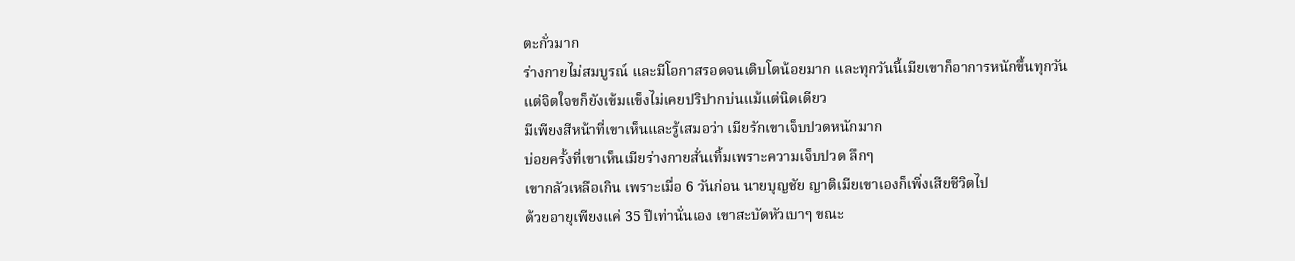ตะกั่วมาก
ร่างกายไม่สมบูรณ์ และมีโอกาสรอดจนเติบโตน้อยมาก และทุกวันนี้เมียเขาก็อาการหนักขึ้นทุกวันแต่จิตใจขก็ยังเข้มแข็งไม่เคยปริปากบ่นแม้แต่นิดเดียว
มีเพียงสีหน้าที่เขาเห็นและรู้เสมอว่า เมียรักเขาเจ็บปวดหนักมาก
บ่อยครั้งที่เขาเห็นเมียร่างกายสั่นเทิ้มเพราะความเจ็บปวด ลึกๆ
เขากลัวเหลือเกิน เพราะเมื่อ 6 วันก่อน นายบุญชัย ญาติเมียเขาเองก็เพิ่งเสียชีวิตไป
ด้วยอายุเพียงแค่ 35 ปีเท่านั่นเอง เขาสะบัดหัวเบาๆ ขณะ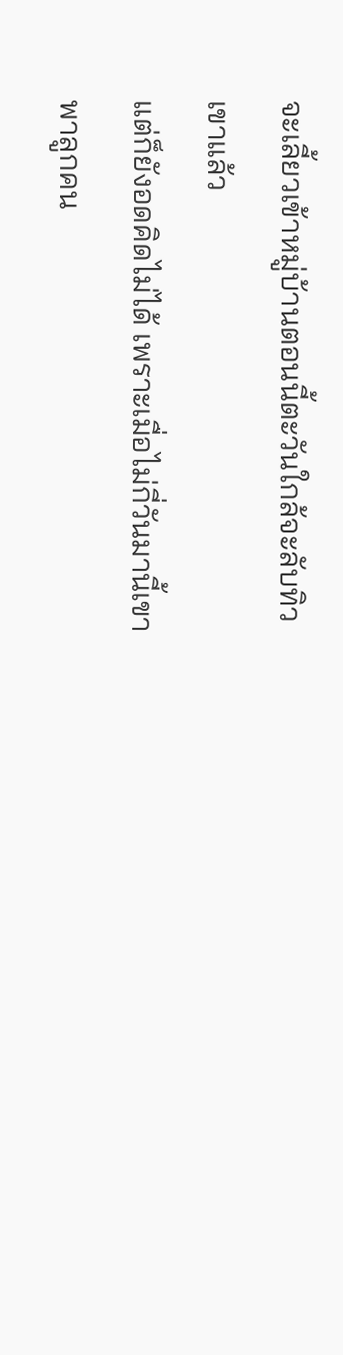จะเลี้ยวเข้าหมู่บ้านตอนนี้ตะวันใกล้จะลับทิวเขาแล้ว
แต่ก็ยังอดคิดไม่ได้ เพราะเมื่อไม่กี่วันมานี้เขาพาลูกคน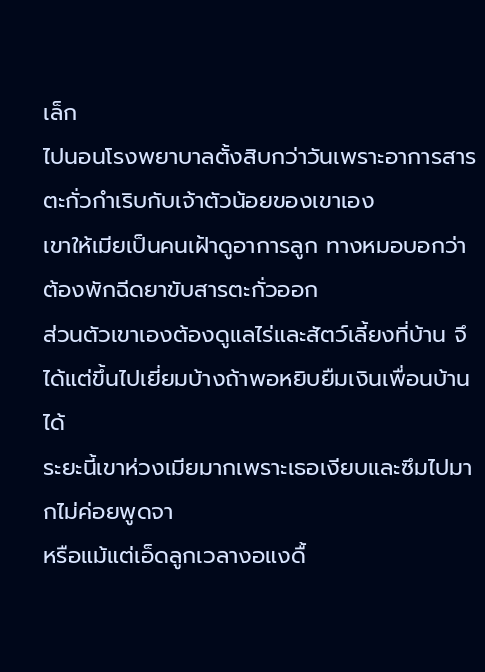เล็ก
ไปนอนโรงพยาบาลตั้งสิบกว่าวันเพราะอาการสารตะกั่วกำเริบกับเจ้าตัวน้อยของเขาเอง
เขาให้เมียเป็นคนเฝ้าดูอาการลูก ทางหมอบอกว่าต้องพักฉีดยาขับสารตะกั่วออก
ส่วนตัวเขาเองต้องดูแลไร่และสัตว์เลี้ยงที่บ้าน จึได้แต่ขึ้นไปเยี่ยมบ้างถ้าพอหยิบยืมเงินเพื่อนบ้านได้
ระยะนี้เขาห่วงเมียมากเพราะเธอเงียบและซึมไปมากไม่ค่อยพูดจา
หรือแม้แต่เอ็ดลูกเวลางอแงดื้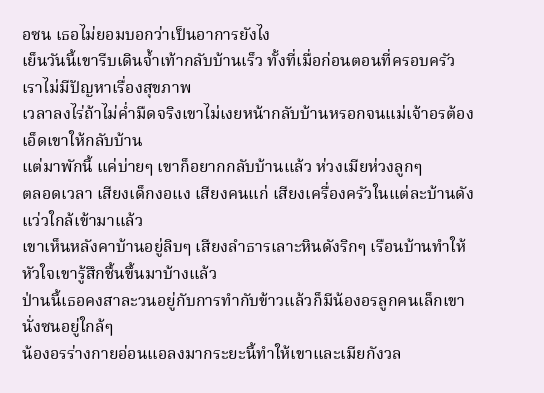อซน เธอไม่ยอมบอกว่าเป็นอาการยังไง
เย็นวันนี้เขารีบเดินจ้ำเท้ากลับบ้านเร็ว ทั้งที่เมื่อก่อนตอนที่ครอบครัวเราไม่มีปัญหาเรื่องสุขภาพ
เวลาลงไร่ถ้าไม่ค่ำมืดจริงเขาไม่เงยหน้ากลับบ้านหรอกจนแม่เจ้าอรต้องเอ็ดเขาให้กลับบ้าน
แต่มาพักนี้ แค่บ่ายๆ เขาก็อยากกลับบ้านแล้ว ห่วงเมียห่วงลูกๆ
ตลอดเวลา เสียงเด็กงอแง เสียงคนแก่ เสียงเครื่องครัวในแต่ละบ้านดังแว่วใกล้เข้ามาแล้ว
เขาเห็นหลังคาบ้านอยู่ลิบๆ เสียงลำธารเลาะหินดังริกๆ เรือนบ้านทำให้หัวใจเขารู้สึกชื้นขึ้นมาบ้างแล้ว
ป่านนี้เธอคงสาละวนอยู่กับการทำกับข้าวแล้วก็มีน้องอรลูกคนเล็กเขานั่งซนอยู่ใกล้ๆ
น้องอรร่างกายอ่อนแอลงมากระยะนี้ทำให้เขาและเมียกังวล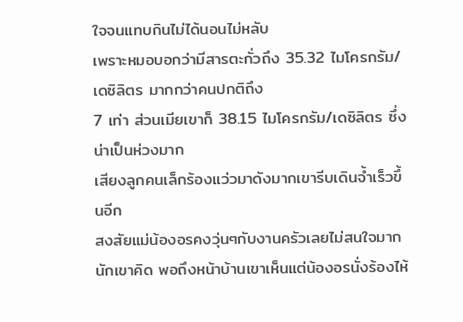ใจจนแทบกินไม่ได้นอนไม่หลับ
เพราะหมอบอกว่ามีสารตะกั่วถึง 35.32 ไมโครกรัม/ เดซิลิตร มากกว่าคนปกติถึง
7 เท่า ส่วนเมียเขาก็ 38.15 ไมโครกรัม/เดซิลิตร ซึ่งน่าเป็นห่วงมาก
เสียงลูกคนเล็กร้องแว่วมาดังมากเขารีบเดินจ้ำเร็วขึ้นอีก
สงสัยแม่น้องอรคงวุ่นๆกับงานครัวเลยไม่สนใจมากนักเขาคิด พอถึงหน้าบ้านเขาเห็นแต่น้องอรนั่งร้องไห้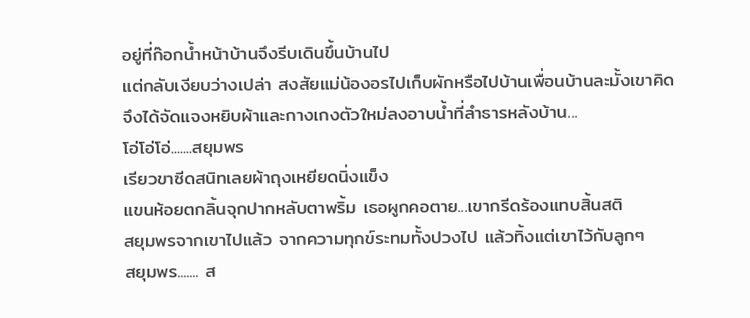อยู่ที่ก๊อกน้ำหน้าบ้านจึงรีบเดินขึ้นบ้านไป
แต่กลับเงียบว่างเปล่า สงสัยแม่น้องอรไปเก็บผักหรือไปบ้านเพื่อนบ้านละมั้งเขาคิด
จึงได้จัดแจงหยิบผ้าและกางเกงตัวใหม่ลงอาบน้ำที่ลำธารหลังบ้าน...
โอ่โอ่โอ่.......สยุมพร
เรียวขาซีดสนิทเลยผ้าถุงเหยียดนิ่งแข็ง
แขนห้อยตกลิ้นจุกปากหลับตาพริ้ม เธอผูกคอตาย...เขากรีดร้องแทบสิ้นสติ
สยุมพรจากเขาไปแล้ว จากความทุกข์ระทมทั้งปวงไป แล้วทิ้งแต่เขาไว้กับลูกๆ
สยุมพร....... ส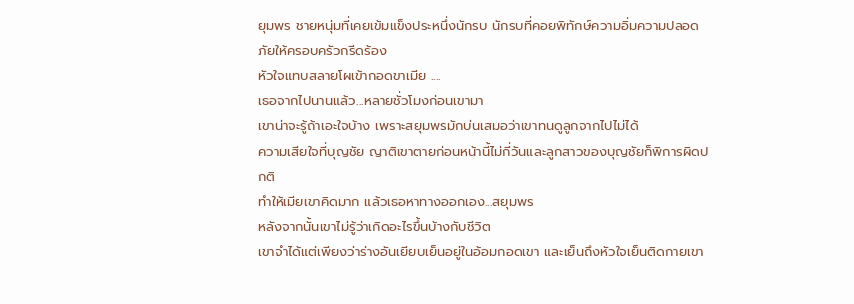ยุมพร ชายหนุ่มที่เคยเข้มแข็งประหนึ่งนักรบ นักรบที่คอยพิทักษ์ความอิ่มความปลอดภัยให้ครอบครัวกรีดร้อง
หัวใจแทบสลายโผเข้ากอดขาเมีย ....
เธอจากไปนานแล้ว...หลายชั่วโมงก่อนเขามา
เขาน่าจะรู้ถ้าเอะใจบ้าง เพราะสยุมพรมักบ่นเสมอว่าเขาทนดูลูกจากไปไม่ได้
ความเสียใจที่บุญชัย ญาติเขาตายก่อนหน้านี้ไม่กี่วันและลูกสาวของบุญชัยก็พิการผิดปกติ
ทำให้เมียเขาคิดมาก แล้วเธอหาทางออกเอง...สยุมพร
หลังจากนั้นเขาไม่รู้ว่าเกิดอะไรขึ้นบ้างกับชีวิต
เขาจำได้แต่เพียงว่าร่างอันเยียบเย็นอยู่ในอ้อมกอดเขา และเย็นถึงหัวใจเย็นติดกายเขา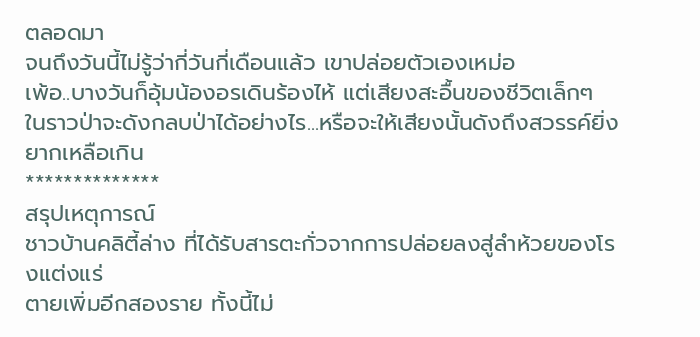ตลอดมา
จนถึงวันนี้ไม่รู้ว่ากี่วันกี่เดือนแล้ว เขาปล่อยตัวเองเหม่อ
เพ้อ..บางวันก็อุ้มน้องอรเดินร้องไห้ แต่เสียงสะอื้นของชีวิตเล็กๆ
ในราวป่าจะดังกลบป่าได้อย่างไร...หรือจะให้เสียงนั้นดังถึงสวรรค์ยิ่งยากเหลือเกิน
**************
สรุปเหตุการณ์
ชาวบ้านคลิตี้ล่าง ที่ได้รับสารตะกั่วจากการปล่อยลงสู่ลำห้วยของโรงแต่งแร่
ตายเพิ่มอีกสองราย ทั้งนี้ไม่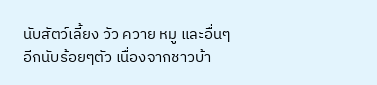นับสัตว์เลี้ยง วัว ควาย หมู และอื่นๆ
อีกนับร้อยๆตัว เนื่องจากชาวบ้า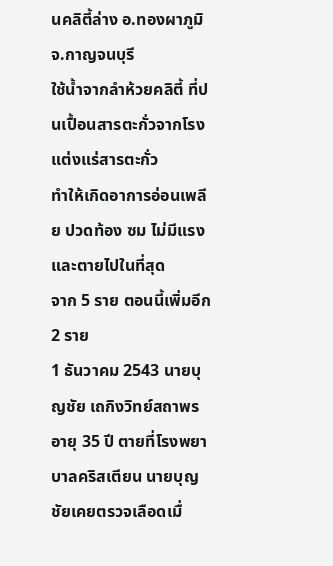นคลิตี้ล่าง อ.ทองผาภูมิ จ.กาญจนบุรี
ใช้น้ำจากลำห้วยคลิตี้ ที่ปนเปื้อนสารตะกั่วจากโรงแต่งแร่สารตะกั่ว
ทำให้เกิดอาการอ่อนเพลีย ปวดท้อง ซม ไม่มีแรงและตายไปในที่สุด
จาก 5 ราย ตอนนี้เพิ่มอีก 2 ราย
1 ธันวาคม 2543 นายบุญชัย เถกิงวิทย์สถาพร
อายุ 35 ปี ตายที่โรงพยาบาลคริสเตียน นายบุญชัยเคยตรวจเลือดเมื่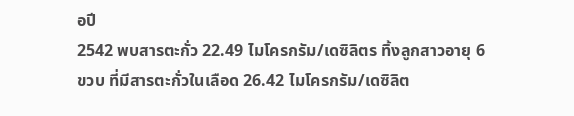อปี
2542 พบสารตะกั่ว 22.49 ไมโครกรัม/เดซิลิตร ทิ้งลูกสาวอายุ 6
ขวบ ที่มีสารตะกั่วในเลือด 26.42 ไมโครกรัม/เดซิลิต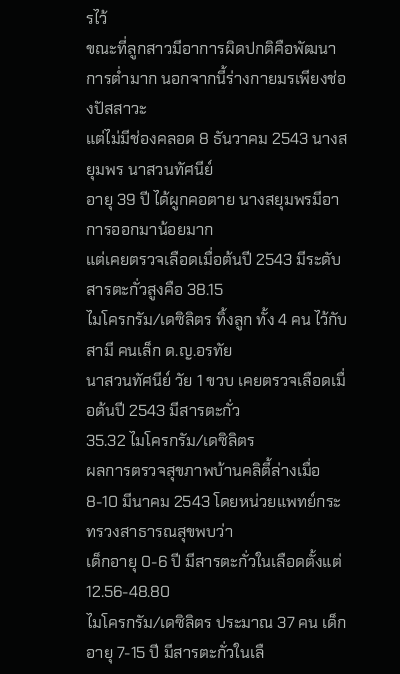รไว้
ขณะที่ลูกสาวมีอาการผิดปกติคือพัฒนาการต่ำมาก นอกจากนี้ร่างกายมรเพียงช่องปัสสาวะ
แต่ไม่มีช่องคลอด 8 ธันวาคม 2543 นางสยุมพร นาสวนทัศนีย์
อายุ 39 ปี ได้ผูกคอตาย นางสยุมพรมีอาการออกมาน้อยมาก
แต่เคยตรวจเลือดเมื่อต้นปี 2543 มีระดับสารตะกั่วสูงคือ 38.15
ไมโครกรัม/เดซิลิตร ทิ้งลูก ทั้ง 4 คน ไว้กับสามี คนเล็ก ด.ญ.อรทัย
นาสวนทัศนีย์ วัย 1 ขวบ เคยตรวจเลือดเมื่อต้นปี 2543 มีสารตะกั่ว
35.32 ไมโครกรัม/เดซิลิตร
ผลการตรวจสุขภาพบ้านคลิตี้ล่างเมื่อ
8-10 มีนาคม 2543 โดยหน่วยแพทย์กระทรวงสาธารณสุขพบว่า
เด็กอายุ 0-6 ปี มีสารตะกั่วในเลือดตั้งแต่ 12.56-48.80
ไมโครกรัม/เดซิลิตร ประมาณ 37 คน เด็กอายุ 7-15 ปี มีสารตะกั่วในเลื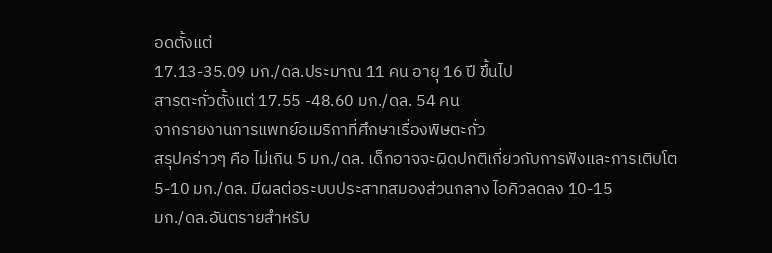อดตั้งแต่
17.13-35.09 มก./ดล.ประมาณ 11 คน อายุ 16 ปี ขึ้นไป
สารตะกั่วตั้งแต่ 17.55 -48.60 มก./ดล. 54 คน
จากรายงานการแพทย์อเมริกาที่ศึกษาเรื่องพิษตะกั่ว
สรุปคร่าวๆ คือ ไม่เกิน 5 มก./ดล. เด็กอาจจะผิดปกติเกี่ยวกับการฟังและการเติบโต
5-10 มก./ดล. มีผลต่อระบบประสาทสมองส่วนกลาง ไอคิวลดลง 10-15
มก./ดล.อันตรายสำหรับ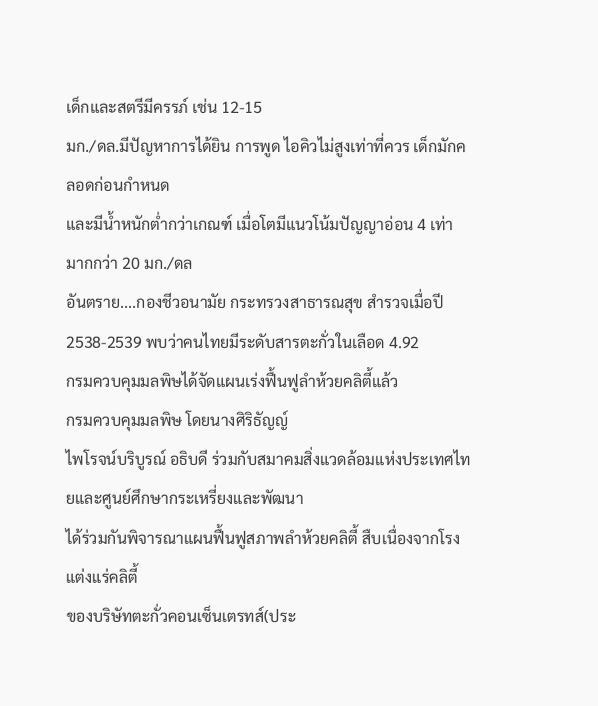เด็กและสตรีมีครรภ์ เช่น 12-15
มก./ดล.มีปัญหาการได้ยิน การพูด ไอคิวไม่สูงเท่าที่ควร เด็กมักคลอดก่อนกำหนด
และมีน้ำหนักต่ำกว่าเกณฑ์ เมื่อโตมีแนวโน้มปัญญาอ่อน 4 เท่า
มากกว่า 20 มก./ดล
อันตราย....กองชีวอนามัย กระทรวงสาธารณสุข สำรวจเมื่อปี
2538-2539 พบว่าคนไทยมีระดับสารตะกั่วในเลือด 4.92
กรมควบคุมมลพิษได้จัดแผนเร่งฟื้นฟูลำห้วยคลิตี้แล้ว
กรมควบคุมมลพิษ โดยนางศิริธัญญ์
ไพโรจน์บริบูรณ์ อธิบดี ร่วมกับสมาคมสิ่งแวดล้อมแห่งประเทศไทยและศูนย์ศึกษากระเหรี่ยงและพัฒนา
ได้ร่วมกันพิจารณาแผนฟื้นฟูสภาพลำห้วยคลิตี้ สืบเนื่องจากโรงแต่งแร่คลิตี้
ของบริษัทตะกั่วคอนเซ็นเตรทส์(ประ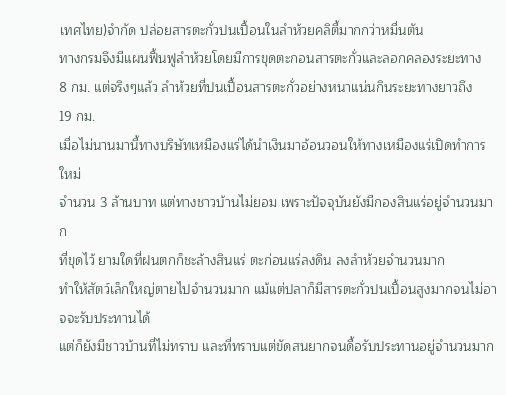เทศไทย)จำกัด ปล่อยสารตะกั่วปนเปื้อนในลำห้วยคลิตี้มากกว่าหมื่นตัน
ทางกรมจึงมีแผนฟื้นฟูลำห้วยโดยมีการขุดตะกอนสารตะกั่วและลอกคลองระยะทาง
8 กม. แต่จริงๆแล้ว ลำห้วยที่ปนเปื้อนสารตะกั่วอย่างหนาแน่นกินระยะทางยาวถึง
19 กม.
เมื่อไม่นานมานี้ทางบริษัทเหมืองแร่ได้นำเงินมาอ้อนวอนให้ทางเหมืองแร่เปิดทำการใหม่
จำนวน 3 ล้านบาท แต่ทางชาวบ้านไม่ยอม เพราะปัจจุบันยังมีกองสินแร่อยู่จำนวนมาก
ที่ขุดไว้ ยามใดที่ฝนตกก็ชะล้างสินแร่ ตะก่อนแร่ลงดิน ลงลำห้วยจำนวนมาก
ทำให้สัตว์เล็กใหญ่ตายไปจำนวนมาก แม้แต่ปลาก็มีสารตะกั่วปนเปื้อนสูงมากจนไม่อาจจะรับประทานได้
แต่ก็ยังมีชาวบ้านที่ไม่ทราบ และที่ทราบแต่ขัดสนยากจนดื้อรับประทานอยู่จำนวนมาก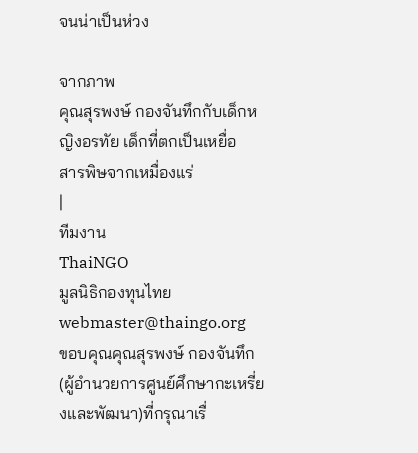จนน่าเป็นห่วง

จากภาพ
คุณสุรพงษ์ กองจันทึกกับเด็กหญิงอรทัย เด็กที่ตกเป็นเหยื่อ
สารพิษจากเหมื่องแร่
|
ทีมงาน
ThaiNGO
มูลนิธิกองทุนไทย
webmaster@thaingo.org
ขอบคุณคุณสุรพงษ์ กองจันทึก (ผู้อำนวยการศูนย์ศึกษากะเหรี่ยงและพัฒนา)ที่กรุณาเรื่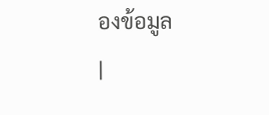องข้อมูล
|